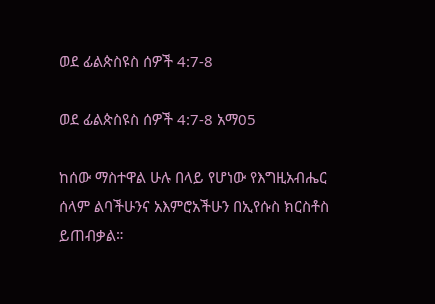ወደ ፊልጵስዩስ ሰዎች 4:7-8

ወደ ፊልጵስዩስ ሰዎች 4:7-8 አማ05

ከሰው ማስተዋል ሁሉ በላይ የሆነው የእግዚአብሔር ሰላም ልባችሁንና አእምሮአችሁን በኢየሱስ ክርስቶስ ይጠብቃል።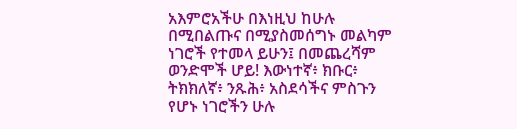አእምሮአችሁ በእነዚህ ከሁሉ በሚበልጡና በሚያስመሰግኑ መልካም ነገሮች የተመላ ይሁን፤ በመጨረሻም ወንድሞች ሆይ! እውነተኛ፥ ክቡር፥ ትክክለኛ፥ ንጹሕ፥ አስደሳችና ምስጉን የሆኑ ነገሮችን ሁሉ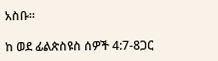አስቡ።

ከ ወደ ፊልጵስዩስ ሰዎች 4:7-8ጋር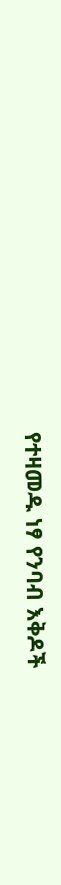የተዛመዱ ነፃ የንባብ እቅዶች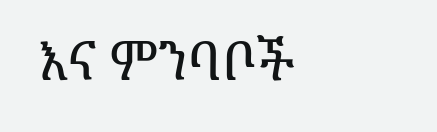እና ምንባቦች